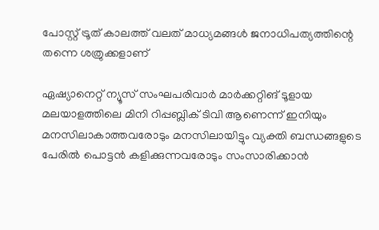പോസ്റ്റ് ട്രൂത് കാലത്ത് വലത് മാധ്യമങ്ങൾ ജനാധിപത്യത്തിന്റെ തന്നെ ശത്രുക്കളാണ്

ഏഷ്യാനെറ്റ് ന്യൂസ് സംഘപരിവാർ മാർക്കറ്റിങ്‌ ടൂളായ മലയാളത്തിലെ മിനി റിപ്പബ്ലിക് ടിവി ആണെന്ന് ഇനിയും മനസിലാകാത്തവരോടും മനസിലായിട്ടും വ്യക്തി ബന്ധങ്ങളുടെ പേരിൽ പൊട്ടൻ കളിക്കുന്നവരോടും സംസാരിക്കാൻ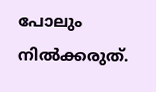പോലും നിൽക്കരുത്.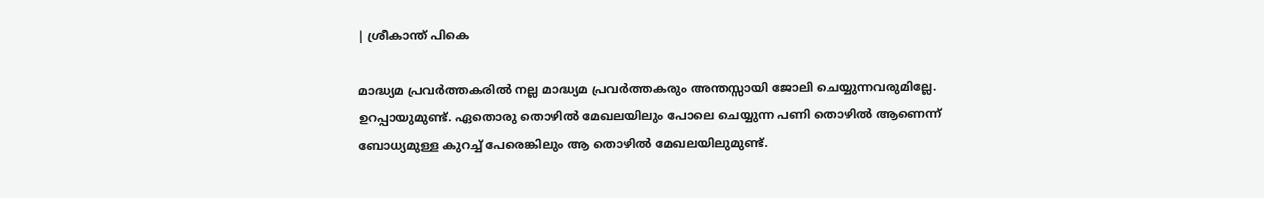| ശ്രീകാന്ത് പികെ

മാദ്ധ്യമ പ്രവർത്തകരിൽ നല്ല മാദ്ധ്യമ പ്രവർത്തകരും അന്തസ്സായി ജോലി ചെയ്യുന്നവരുമില്ലേ. ഉറപ്പായുമുണ്ട്. ഏതൊരു തൊഴിൽ മേഖലയിലും പോലെ ചെയ്യുന്ന പണി തൊഴിൽ ആണെന്ന് ബോധ്യമുള്ള കുറച്ച് പേരെങ്കിലും ആ തൊഴിൽ മേഖലയിലുമുണ്ട്.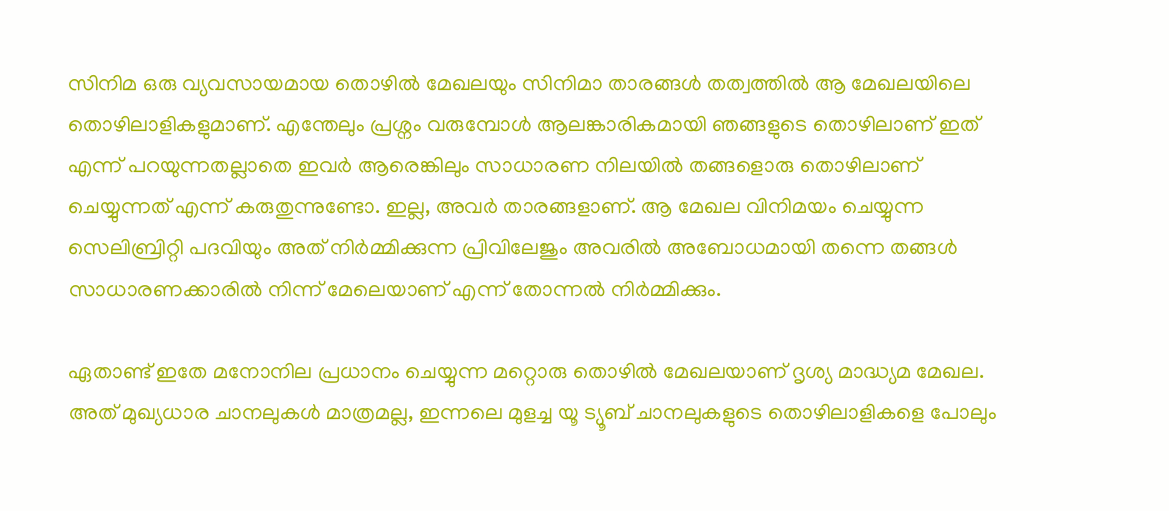സിനിമ ഒരു വ്യവസായമായ തൊഴിൽ മേഖലയും സിനിമാ താരങ്ങൾ തത്വത്തിൽ ആ മേഖലയിലെ തൊഴിലാളികളുമാണ്. എന്തേലും പ്രശ്നം വരുമ്പോൾ ആലങ്കാരികമായി ഞങ്ങളുടെ തൊഴിലാണ് ഇത് എന്ന് പറയുന്നതല്ലാതെ ഇവർ ആരെങ്കിലും സാധാരണ നിലയിൽ തങ്ങളൊരു തൊഴിലാണ് ചെയ്യുന്നത് എന്ന് കരുതുന്നുണ്ടോ. ഇല്ല, അവർ താരങ്ങളാണ്. ആ മേഖല വിനിമയം ചെയ്യുന്ന സെലിബ്രിറ്റി പദവിയും അത് നിർമ്മിക്കുന്ന പ്രിവിലേജും അവരിൽ അബോധമായി തന്നെ തങ്ങൾ സാധാരണക്കാരിൽ നിന്ന് മേലെയാണ് എന്ന് തോന്നൽ നിർമ്മിക്കും.

ഏതാണ്ട് ഇതേ മനോനില പ്രധാനം ചെയ്യുന്ന മറ്റൊരു തൊഴിൽ മേഖലയാണ് ദൃശ്യ മാദ്ധ്യമ മേഖല. അത് മുഖ്യധാര ചാനലുകൾ മാത്രമല്ല, ഇന്നലെ മുളച്ച യൂ ട്യൂബ് ചാനലുകളുടെ തൊഴിലാളികളെ പോലും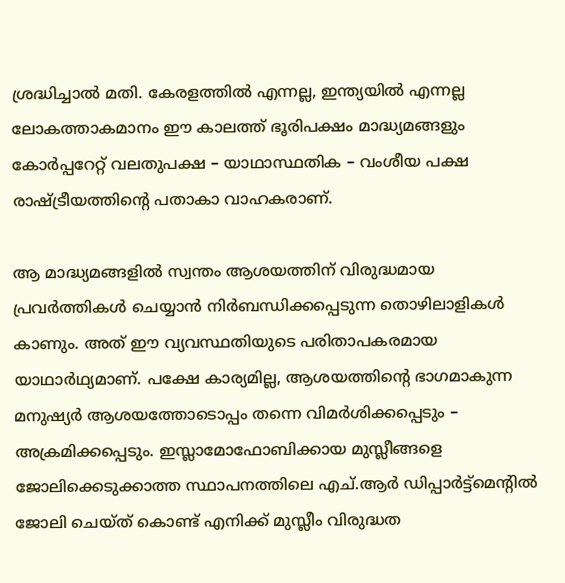ശ്രദ്ധിച്ചാൽ മതി. കേരളത്തിൽ എന്നല്ല, ഇന്ത്യയിൽ എന്നല്ല ലോകത്താകമാനം ഈ കാലത്ത് ഭൂരിപക്ഷം മാദ്ധ്യമങ്ങളും കോർപ്പറേറ്റ് വലതുപക്ഷ – യാഥാസ്ഥതിക – വംശീയ പക്ഷ രാഷ്ട്രീയത്തിന്റെ പതാകാ വാഹകരാണ്.

ആ മാദ്ധ്യമങ്ങളിൽ സ്വന്തം ആശയത്തിന് വിരുദ്ധമായ പ്രവർത്തികൾ ചെയ്യാൻ നിർബന്ധിക്കപ്പെടുന്ന തൊഴിലാളികൾ കാണും. അത് ഈ വ്യവസ്ഥതിയുടെ പരിതാപകരമായ യാഥാർഥ്യമാണ്. പക്ഷേ കാര്യമില്ല, ആശയത്തിന്റെ ഭാഗമാകുന്ന മനുഷ്യർ ആശയത്തോടൊപ്പം തന്നെ വിമർശിക്കപ്പെടും – അക്രമിക്കപ്പെടും. ഇസ്ലാമോഫോബിക്കായ മുസ്ലീങ്ങളെ ജോലിക്കെടുക്കാത്ത സ്ഥാപനത്തിലെ എച്.ആർ ഡിപ്പാർട്ട്മെന്റിൽ ജോലി ചെയ്ത് കൊണ്ട് എനിക്ക് മുസ്ലീം വിരുദ്ധത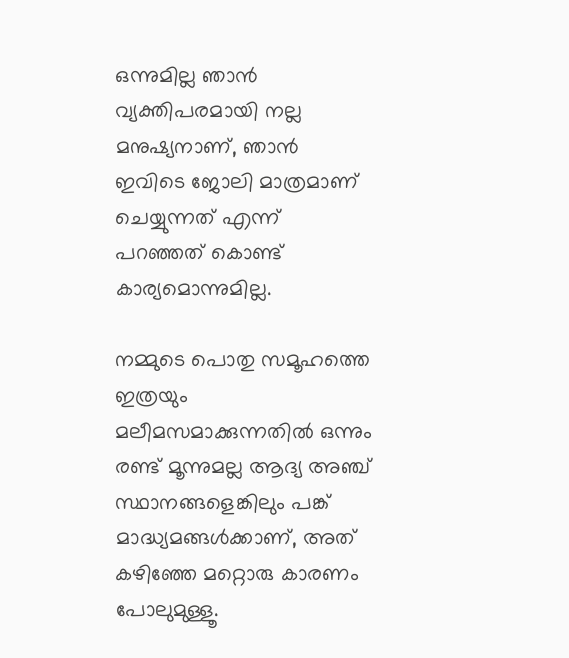ഒന്നുമില്ല ഞാൻ വ്യക്തിപരമായി നല്ല മനുഷ്യനാണ്, ഞാൻ ഇവിടെ ജോലി മാത്രമാണ് ചെയ്യുന്നത് എന്ന് പറഞ്ഞത് കൊണ്ട് കാര്യമൊന്നുമില്ല.

നമ്മുടെ പൊതു സമൂഹത്തെ ഇത്രയും മലീമസമാക്കുന്നതിൽ ഒന്നും രണ്ട് മൂന്നുമല്ല ആദ്യ അഞ്ച് സ്ഥാനങ്ങളെങ്കിലും പങ്ക് മാദ്ധ്യമങ്ങൾക്കാണ്, അത് കഴിഞ്ഞേ മറ്റൊരു കാരണം പോലുമുള്ളൂ.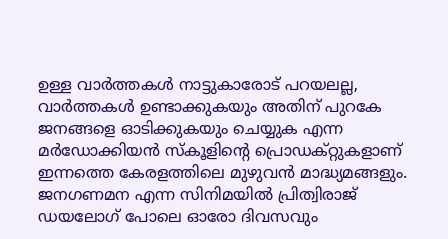ഉള്ള വാർത്തകൾ നാട്ടുകാരോട് പറയലല്ല, വാർത്തകൾ ഉണ്ടാക്കുകയും അതിന് പുറകേ ജനങ്ങളെ ഓടിക്കുകയും ചെയ്യുക എന്ന മർഡോക്കിയൻ സ്കൂളിന്റെ പ്രൊഡക്റ്റുകളാണ് ഇന്നത്തെ കേരളത്തിലെ മുഴുവൻ മാദ്ധ്യമങ്ങളും. ജനഗണമന എന്ന സിനിമയിൽ പ്രിത്വിരാജ് ഡയലോഗ് പോലെ ഓരോ ദിവസവും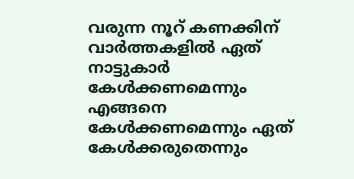വരുന്ന നൂറ് കണക്കിന് വാർത്തകളിൽ ഏത് നാട്ടുകാർ കേൾക്കണമെന്നും എങ്ങനെ കേൾക്കണമെന്നും ഏത് കേൾക്കരുതെന്നും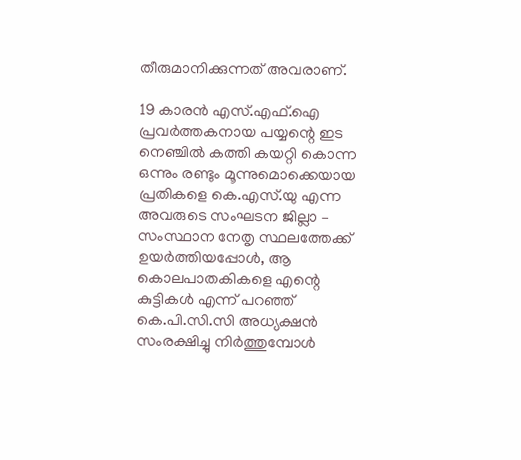തീരുമാനിക്കുന്നത് അവരാണ്.

19 കാരൻ എസ്.എഫ്.ഐ പ്രവർത്തകനായ പയ്യന്റെ ഇട നെഞ്ചിൽ കത്തി കയറ്റി കൊന്ന ഒന്നും രണ്ടും മൂന്നുമൊക്കെയായ പ്രതികളെ കെ.എസ്.യു എന്ന അവരുടെ സംഘടന ജില്ലാ – സംസ്ഥാന നേതൃ സ്ഥലത്തേക്ക് ഉയർത്തിയപ്പോൾ, ആ കൊലപാതകികളെ എന്റെ കുട്ടികൾ എന്ന് പറഞ്ഞ് കെ.പി.സി.സി അധ്യക്ഷൻ സംരക്ഷിച്ചു നിർത്തുമ്പോൾ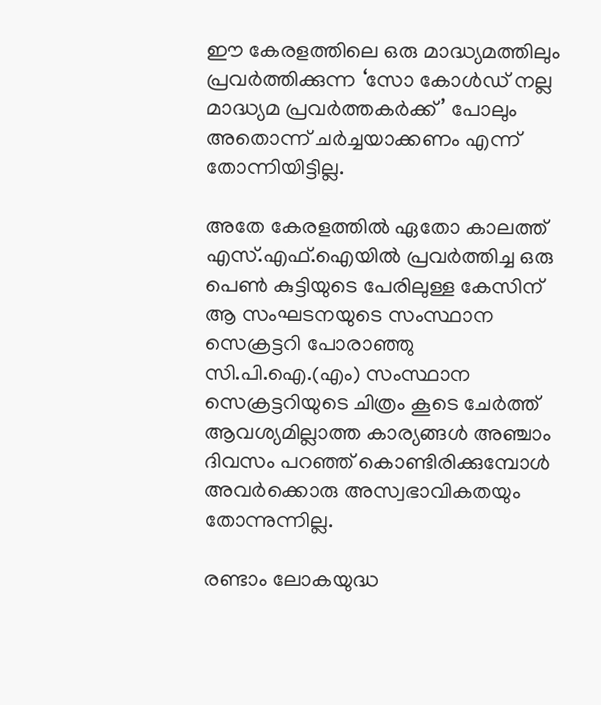ഈ കേരളത്തിലെ ഒരു മാദ്ധ്യമത്തിലും പ്രവർത്തിക്കുന്ന ‘സോ കോൾഡ് നല്ല മാദ്ധ്യമ പ്രവർത്തകർക്ക്’ പോലും അതൊന്ന് ചർച്ചയാക്കണം എന്ന് തോന്നിയിട്ടില്ല.

അതേ കേരളത്തിൽ ഏതോ കാലത്ത് എസ്.എഫ്.ഐയിൽ പ്രവർത്തിച്ച ഒരു പെൺ കുട്ടിയുടെ പേരിലുള്ള കേസിന് ആ സംഘടനയുടെ സംസ്ഥാന സെക്രട്ടറി പോരാഞ്ഞു സി.പി.ഐ.(എം) സംസ്ഥാന സെക്രട്ടറിയുടെ ചിത്രം കൂടെ ചേർത്ത് ആവശ്യമില്ലാത്ത കാര്യങ്ങൾ അഞ്ചാം ദിവസം പറഞ്ഞ് കൊണ്ടിരിക്കുമ്പോൾ അവർക്കൊരു അസ്വഭാവികതയും തോന്നുന്നില്ല.

രണ്ടാം ലോകയുദ്ധ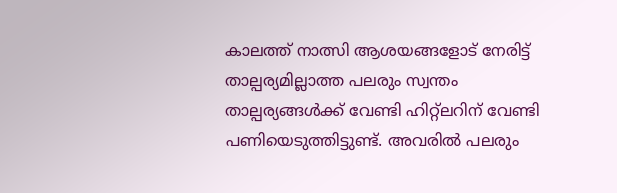കാലത്ത് നാത്സി ആശയങ്ങളോട് നേരിട്ട് താല്പര്യമില്ലാത്ത പലരും സ്വന്തം താല്പര്യങ്ങൾക്ക് വേണ്ടി ഹിറ്റ്ലറിന് വേണ്ടി പണിയെടുത്തിട്ടുണ്ട്. അവരിൽ പലരും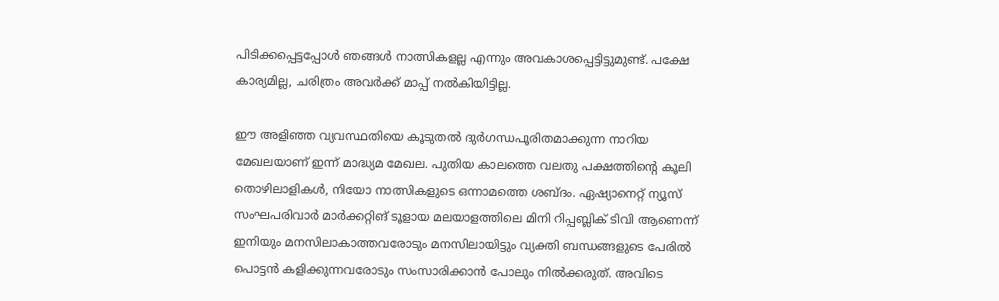പിടിക്കപ്പെട്ടപ്പോൾ ഞങ്ങൾ നാത്സികളല്ല എന്നും അവകാശപ്പെട്ടിട്ടുമുണ്ട്. പക്ഷേ കാര്യമില്ല, ചരിത്രം അവർക്ക് മാപ്പ് നൽകിയിട്ടില്ല.

ഈ അളിഞ്ഞ വ്യവസ്ഥതിയെ കൂടുതൽ ദുർഗന്ധപൂരിതമാക്കുന്ന നാറിയ മേഖലയാണ് ഇന്ന് മാദ്ധ്യമ മേഖല. പുതിയ കാലത്തെ വലതു പക്ഷത്തിന്റെ കൂലി തൊഴിലാളികൾ, നിയോ നാത്സികളുടെ ഒന്നാമത്തെ ശബ്ദം. ഏഷ്യാനെറ്റ് ന്യൂസ് സംഘപരിവാർ മാർക്കറ്റിങ്‌ ടൂളായ മലയാളത്തിലെ മിനി റിപ്പബ്ലിക് ടിവി ആണെന്ന് ഇനിയും മനസിലാകാത്തവരോടും മനസിലായിട്ടും വ്യക്തി ബന്ധങ്ങളുടെ പേരിൽ പൊട്ടൻ കളിക്കുന്നവരോടും സംസാരിക്കാൻ പോലും നിൽക്കരുത്. അവിടെ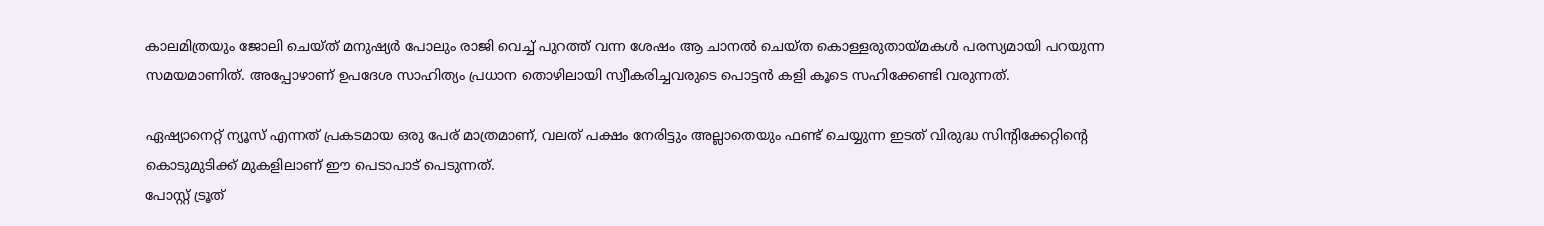കാലമിത്രയും ജോലി ചെയ്ത് മനുഷ്യർ പോലും രാജി വെച്ച് പുറത്ത് വന്ന ശേഷം ആ ചാനൽ ചെയ്ത കൊള്ളരുതായ്മകൾ പരസ്യമായി പറയുന്ന സമയമാണിത്. അപ്പോഴാണ് ഉപദേശ സാഹിത്യം പ്രധാന തൊഴിലായി സ്വീകരിച്ചവരുടെ പൊട്ടൻ കളി കൂടെ സഹിക്കേണ്ടി വരുന്നത്.

ഏഷ്യാനെറ്റ് ന്യൂസ് എന്നത് പ്രകടമായ ഒരു പേര് മാത്രമാണ്, വലത് പക്ഷം നേരിട്ടും അല്ലാതെയും ഫണ്ട് ചെയ്യുന്ന ഇടത് വിരുദ്ധ സിന്റിക്കേറ്റിന്റെ കൊടുമുടിക്ക് മുകളിലാണ് ഈ പെടാപാട് പെടുന്നത്.
പോസ്റ്റ് ട്രൂത്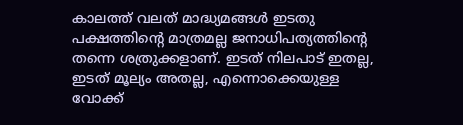കാലത്ത് വലത് മാദ്ധ്യമങ്ങൾ ഇടതു പക്ഷത്തിന്റെ മാത്രമല്ല ജനാധിപത്യത്തിന്റെ തന്നെ ശത്രുക്കളാണ്. ഇടത് നിലപാട് ഇതല്ല, ഇടത് മൂല്യം അതല്ല, എന്നൊക്കെയുള്ള വോക്ക്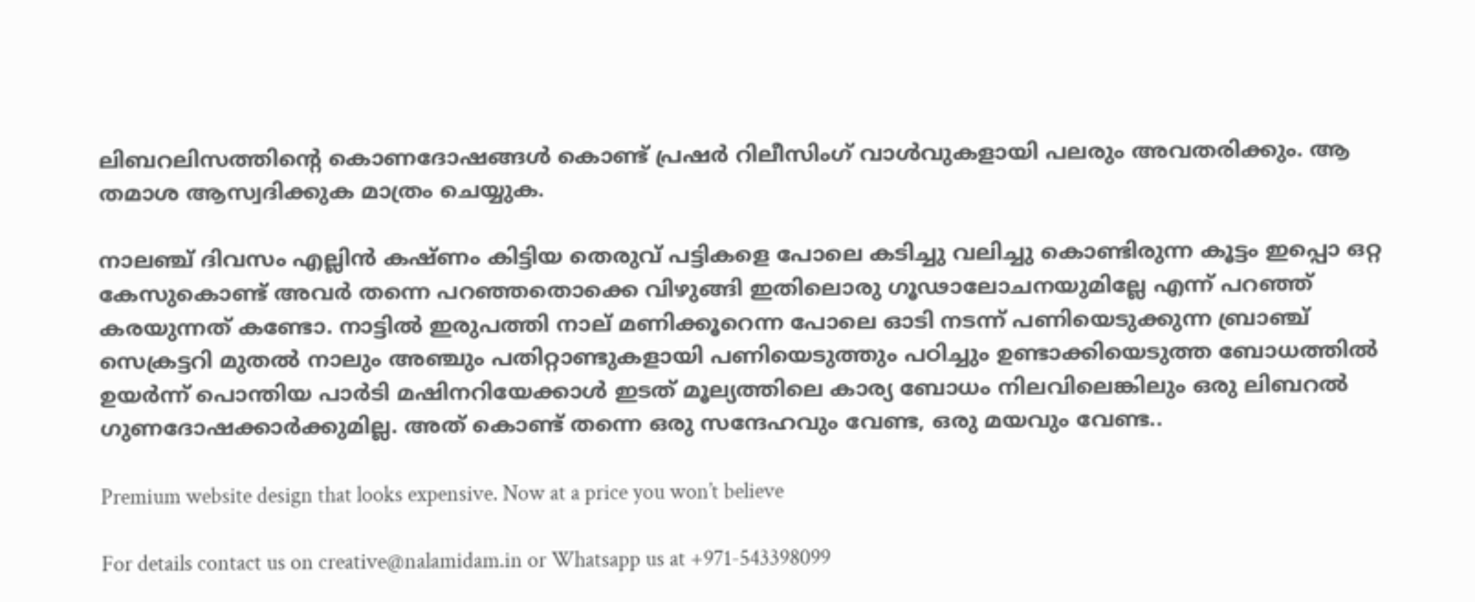ലിബറലിസത്തിന്റെ കൊണദോഷങ്ങൾ കൊണ്ട് പ്രഷർ റിലീസിംഗ് വാൾവുകളായി പലരും അവതരിക്കും. ആ തമാശ ആസ്വദിക്കുക മാത്രം ചെയ്യുക.

നാലഞ്ച് ദിവസം എല്ലിൻ കഷ്ണം കിട്ടിയ തെരുവ് പട്ടികളെ പോലെ കടിച്ചു വലിച്ചു കൊണ്ടിരുന്ന കൂട്ടം ഇപ്പൊ ഒറ്റ കേസുകൊണ്ട് അവർ തന്നെ പറഞ്ഞതൊക്കെ വിഴുങ്ങി ഇതിലൊരു ഗൂഢാലോചനയുമില്ലേ എന്ന് പറഞ്ഞ് കരയുന്നത് കണ്ടോ. നാട്ടിൽ ഇരുപത്തി നാല് മണിക്കൂറെന്ന പോലെ ഓടി നടന്ന് പണിയെടുക്കുന്ന ബ്രാഞ്ച് സെക്രട്ടറി മുതൽ നാലും അഞ്ചും പതിറ്റാണ്ടുകളായി പണിയെടുത്തും പഠിച്ചും ഉണ്ടാക്കിയെടുത്ത ബോധത്തിൽ ഉയർന്ന് പൊന്തിയ പാർടി മഷിനറിയേക്കാൾ ഇടത് മൂല്യത്തിലെ കാര്യ ബോധം നിലവിലെങ്കിലും ഒരു ലിബറൽ ഗുണദോഷക്കാർക്കുമില്ല. അത് കൊണ്ട് തന്നെ ഒരു സന്ദേഹവും വേണ്ട, ഒരു മയവും വേണ്ട..

Premium website design that looks expensive. Now at a price you won’t believe

For details contact us on creative@nalamidam.in or Whatsapp us at +971-543398099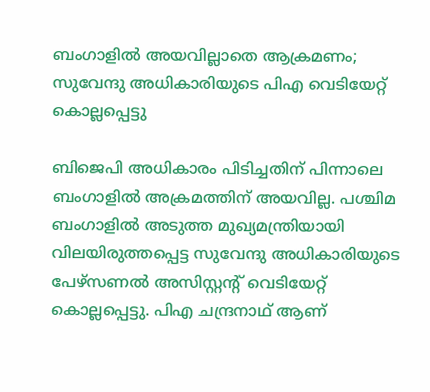ബംഗാളിൽ അയവില്ലാതെ ആക്രമണം; സുവേന്ദു അധികാരിയുടെ പിഎ വെടിയേറ്റ് കൊല്ലപ്പെട്ടു

ബിജെപി അധികാരം പിടിച്ചതിന് പിന്നാലെ ബംഗാളിൽ അക്രമത്തിന് അയവില്ല. പശ്ചിമ ബംഗാളിൽ അടുത്ത മുഖ്യമന്ത്രിയായി വിലയിരുത്തപ്പെട്ട സുവേന്ദു അധികാരിയുടെ പേഴ്‌സണൽ അസിസ്റ്റന്റ് വെടിയേറ്റ് കൊല്ലപ്പെട്ടു. പിഎ ചന്ദ്രനാഥ് ആണ്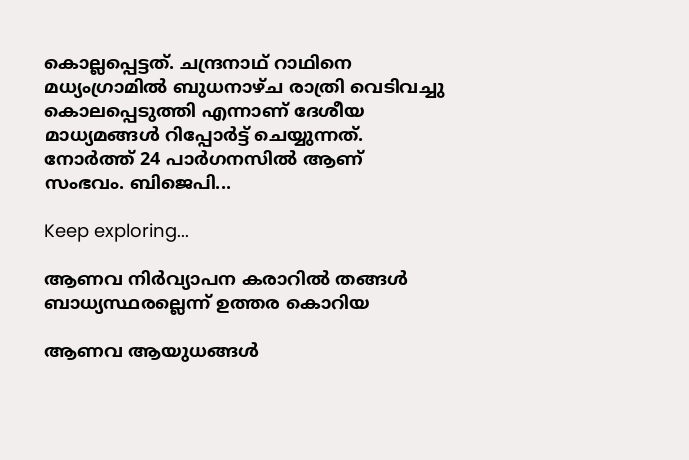കൊല്ലപ്പെട്ടത്. ചന്ദ്രനാഥ് റാഥിനെ മധ്യംഗ്രാമിൽ ബുധനാഴ്‌ച രാത്രി വെടിവച്ചു കൊലപ്പെടുത്തി എന്നാണ് ദേശീയ മാധ്യമങ്ങൾ റിപ്പോ‍ർട്ട് ചെയ്യുന്നത്. നോർത്ത് 24 പാർഗനസിൽ ആണ് സംഭവം. ബിജെപി...

Keep exploring...

ആണവ നിർവ്യാപന കരാറിൽ തങ്ങൾ ബാധ്യസ്ഥരല്ലെന്ന് ഉത്തര കൊറിയ

ആണവ ആയുധങ്ങൾ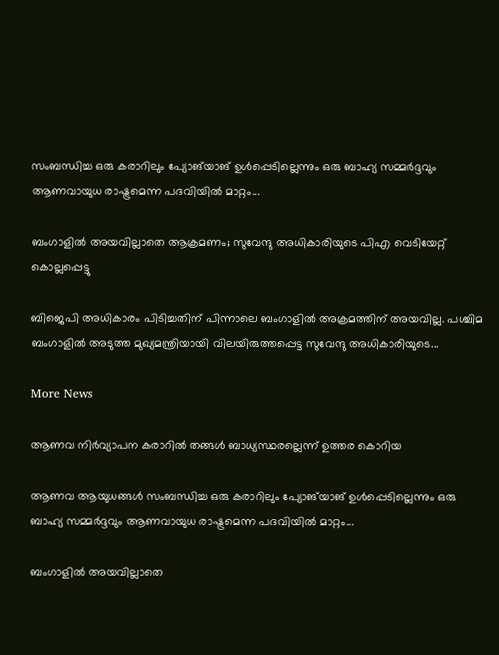സംബന്ധിച്ച ഒരു കരാറിലും പ്യോങ്‌യാങ് ഉൾപ്പെടില്ലെന്നും ഒരു ബാഹ്യ സമ്മർദ്ദവും ആണവായുധ രാഷ്ട്രമെന്ന പദവിയിൽ മാറ്റം...

ബംഗാളിൽ അയവില്ലാതെ ആക്രമണം; സുവേന്ദു അധികാരിയുടെ പിഎ വെടിയേറ്റ് കൊല്ലപ്പെട്ടു

ബിജെപി അധികാരം പിടിച്ചതിന് പിന്നാലെ ബംഗാളിൽ അക്രമത്തിന് അയവില്ല. പശ്ചിമ ബംഗാളിൽ അടുത്ത മുഖ്യമന്ത്രിയായി വിലയിരുത്തപ്പെട്ട സുവേന്ദു അധികാരിയുടെ...

More News

ആണവ നിർവ്യാപന കരാറിൽ തങ്ങൾ ബാധ്യസ്ഥരല്ലെന്ന് ഉത്തര കൊറിയ

ആണവ ആയുധങ്ങൾ സംബന്ധിച്ച ഒരു കരാറിലും പ്യോങ്‌യാങ് ഉൾപ്പെടില്ലെന്നും ഒരു ബാഹ്യ സമ്മർദ്ദവും ആണവായുധ രാഷ്ട്രമെന്ന പദവിയിൽ മാറ്റം...

ബംഗാളിൽ അയവില്ലാതെ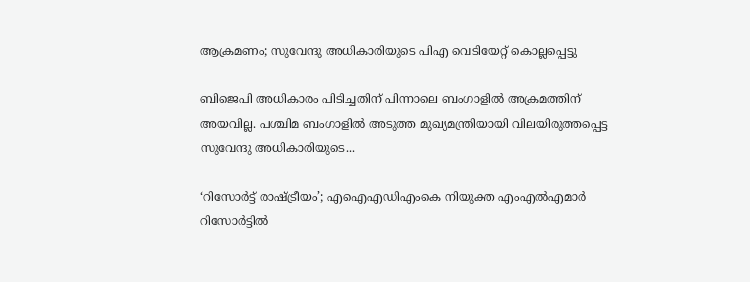ആക്രമണം; സുവേന്ദു അധികാരിയുടെ പിഎ വെടിയേറ്റ് കൊല്ലപ്പെട്ടു

ബിജെപി അധികാരം പിടിച്ചതിന് പിന്നാലെ ബംഗാളിൽ അക്രമത്തിന് അയവില്ല. പശ്ചിമ ബംഗാളിൽ അടുത്ത മുഖ്യമന്ത്രിയായി വിലയിരുത്തപ്പെട്ട സുവേന്ദു അധികാരിയുടെ...

‘റിസോര്‍ട്ട് രാഷ്ട്രീയം’; എഐഎഡിഎംകെ നിയുക്ത എംഎല്‍എമാര്‍ റിസോര്‍ട്ടില്‍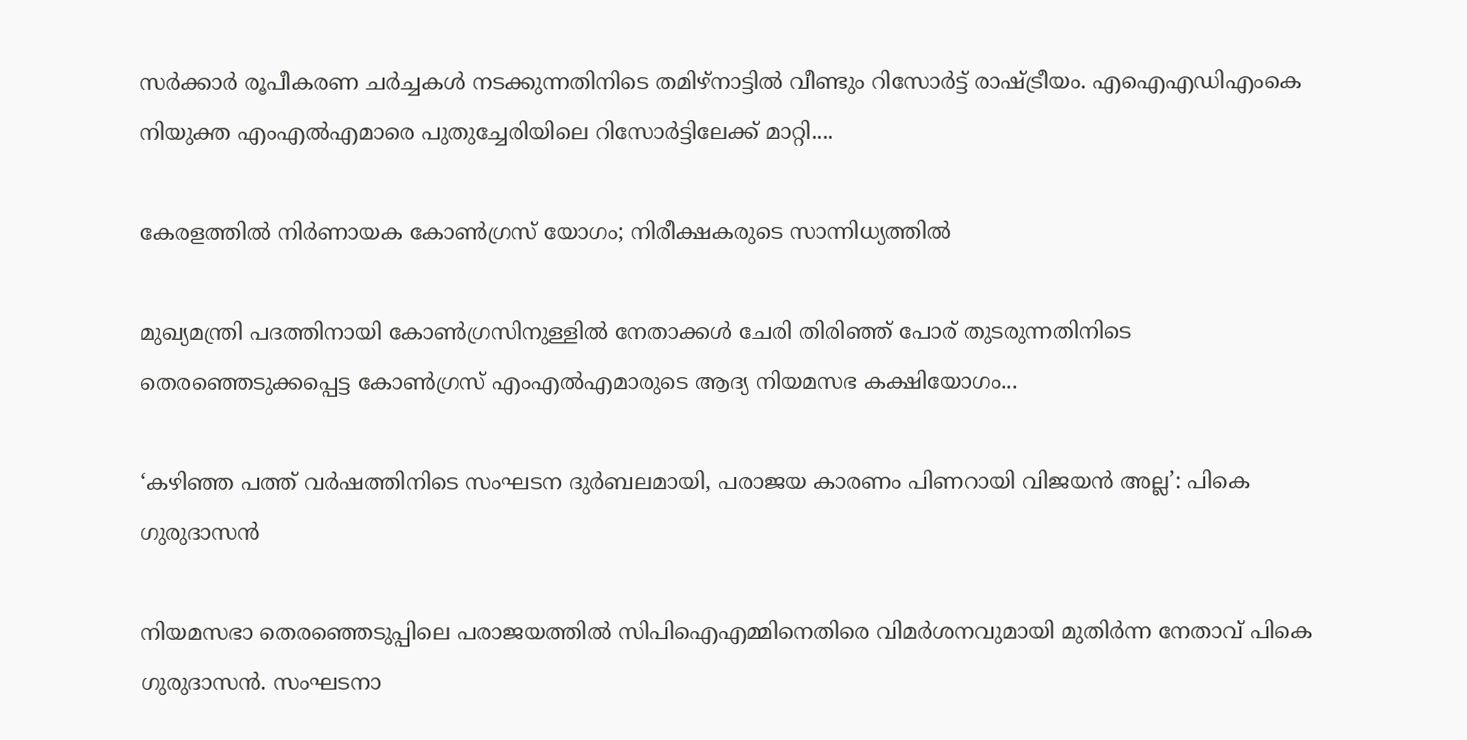സര്‍ക്കാര്‍ രൂപീകരണ ചര്‍ച്ചകള്‍ നടക്കുന്നതിനിടെ തമിഴ്‌നാട്ടില്‍ വീണ്ടും റിസോര്‍ട്ട് രാഷ്ട്രീയം. എഐഎഡിഎംകെ നിയുക്ത എംഎല്‍എമാരെ പുതുച്ചേരിയിലെ റിസോര്‍ട്ടിലേക്ക് മാറ്റി....

കേരളത്തിൽ നിര്‍ണായക കോണ്‍ഗ്രസ് യോഗം; നിരീക്ഷകരുടെ സാന്നിധ്യത്തില്‍

മുഖ്യമന്ത്രി പദത്തിനായി കോണ്‍ഗ്രസിനുള്ളില്‍ നേതാക്കള്‍ ചേരി തിരിഞ്ഞ് പോര് തുടരുന്നതിനിടെ തെരഞ്ഞെടുക്കപ്പെട്ട കോണ്‍ഗ്രസ് എംഎല്‍എമാരുടെ ആദ്യ നിയമസഭ കക്ഷിയോഗം...

‘കഴിഞ്ഞ പത്ത് വർഷത്തിനിടെ സംഘടന ദുർബലമായി, പരാജയ കാരണം പിണറായി വിജയൻ അല്ല’: പികെ ഗുരുദാസൻ

നിയമസഭാ തെരഞ്ഞെടുപ്പിലെ പരാജയത്തിൽ സിപിഐഎമ്മിനെതിരെ വിമർശനവുമായി മുതിർന്ന നേതാവ് പികെ ഗുരുദാസൻ. സംഘടനാ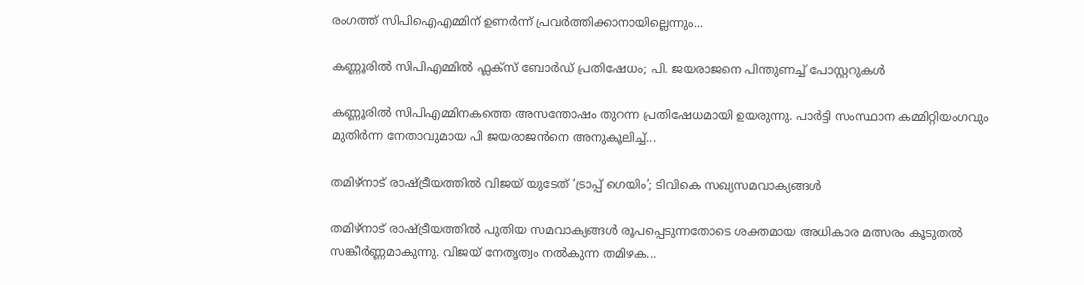രംഗത്ത് സിപിഐഎമ്മിന് ഉണർന്ന് പ്രവർത്തിക്കാനായില്ലെന്നും...

കണ്ണൂരിൽ സിപിഎമ്മിൽ ഫ്ലക്‌സ് ബോർഡ് പ്രതിഷേധം; പി. ജയരാജനെ പിന്തുണച്ച് പോസ്റ്ററുകൾ

കണ്ണൂരിൽ സിപിഎമ്മിനകത്തെ അസന്തോഷം തുറന്ന പ്രതിഷേധമായി ഉയരുന്നു. പാർട്ടി സംസ്ഥാന കമ്മിറ്റിയംഗവും മുതിർന്ന നേതാവുമായ പി ജയരാജൻനെ അനുകൂലിച്ച്...

തമിഴ്‌നാട് രാഷ്ട്രീയത്തിൽ വിജയ് യുടേത് ‘ട്രാപ്പ് ഗെയിം’; ടിവികെ സഖ്യസമവാക്യങ്ങൾ

തമിഴ്‌നാട് രാഷ്ട്രീയത്തിൽ പുതിയ സമവാക്യങ്ങൾ രൂപപ്പെടുന്നതോടെ ശക്തമായ അധികാര മത്സരം കൂടുതൽ സങ്കീർണ്ണമാകുന്നു. വിജയ് നേതൃത്വം നൽകുന്ന തമിഴക...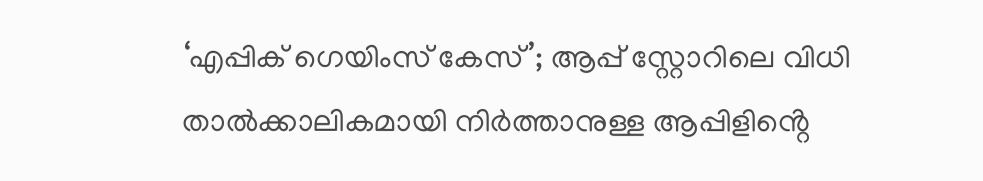‘എപ്പിക് ഗെയിംസ് കേസ്’; ആപ്പ് സ്റ്റോറിലെ വിധി താൽക്കാലികമായി നിർത്താനുള്ള ആപ്പിളിൻ്റെ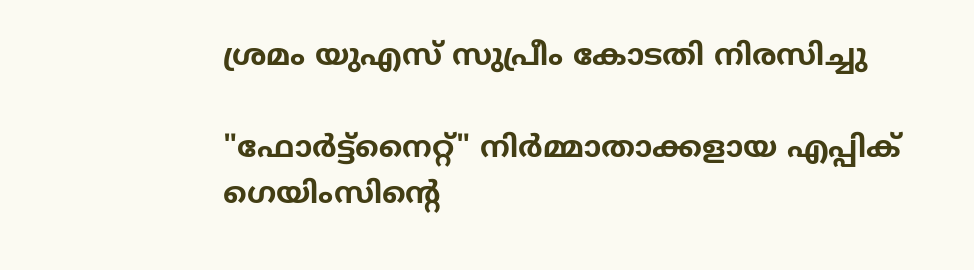ശ്രമം യുഎസ് സുപ്രീം കോടതി നിരസിച്ചു

"ഫോർട്ട്‌നൈറ്റ്" നിർമ്മാതാക്കളായ എപ്പിക് ഗെയിംസിൻ്റെ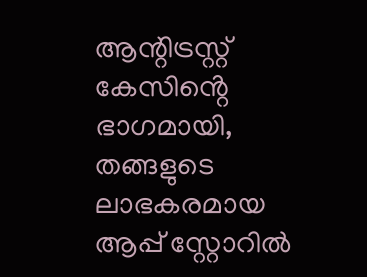ആന്റിട്രസ്റ്റ് കേസിൻ്റെ ഭാഗമായി, തങ്ങളുടെ ലാഭകരമായ ആപ്പ് സ്റ്റോറിൽ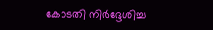കോടതി നിർദ്ദേശിച്ച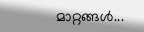മാറ്റങ്ങൾ...